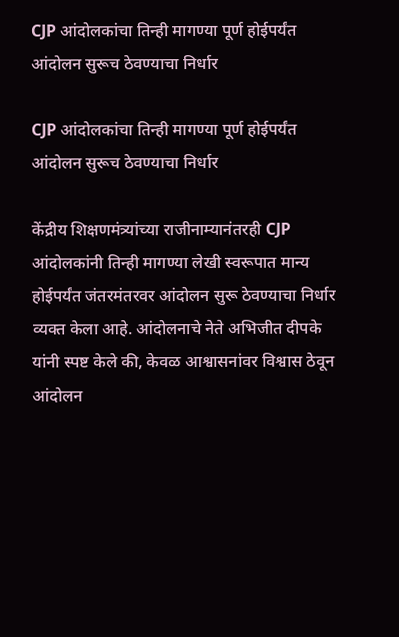CJP आंदोलकांचा तिन्ही मागण्या पूर्ण होईपर्यंत आंदोलन सुरूच ठेवण्याचा निर्धार

CJP आंदोलकांचा तिन्ही मागण्या पूर्ण होईपर्यंत आंदोलन सुरूच ठेवण्याचा निर्धार

केंद्रीय शिक्षणमंत्र्यांच्या राजीनाम्यानंतरही CJP आंदोलकांनी तिन्ही मागण्या लेखी स्वरूपात मान्य होईपर्यंत जंतरमंतरवर आंदोलन सुरू ठेवण्याचा निर्धार व्यक्त केला आहे. आंदोलनाचे नेते अभिजीत दीपके यांनी स्पष्ट केले की, केवळ आश्वासनांवर विश्वास ठेवून आंदोलन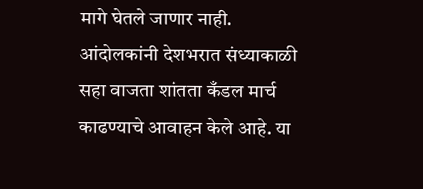मागे घेतले जाणार नाही. आंदोलकांनी देशभरात संध्याकाळी सहा वाजता शांतता कँडल मार्च काढण्याचे आवाहन केले आहे. या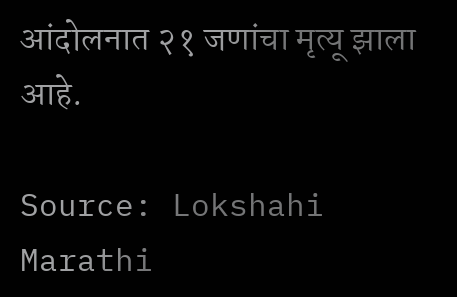आंदोलनात २१ जणांचा मृत्यू झाला आहे.

Source: Lokshahi Marathi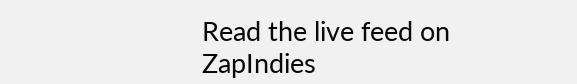Read the live feed on ZapIndies